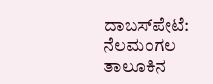ದಾಬಸ್‍ಪೇಟೆ: ನೆಲಮಂಗಲ ತಾಲೂಕಿನ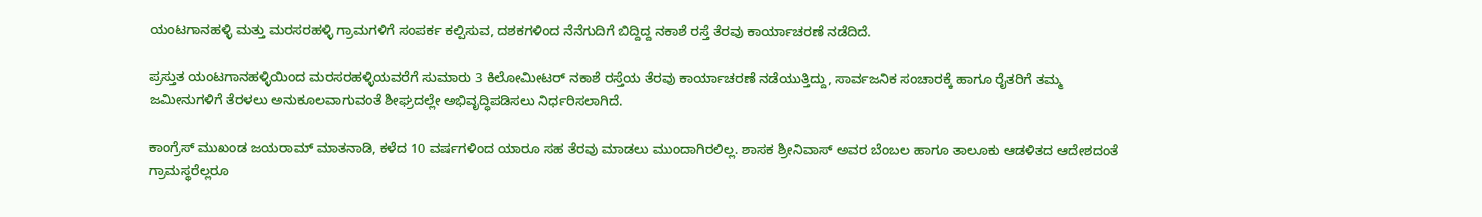ಯಂಟಗಾನಹಳ್ಳಿ ಮತ್ತು ಮರಸರಹಳ್ಳಿ ಗ್ರಾಮಗಳಿಗೆ ಸಂಪರ್ಕ ಕಲ್ಪಿಸುವ, ದಶಕಗಳಿಂದ ನೆನೆಗುದಿಗೆ ಬಿದ್ದಿದ್ದ ನಕಾಶೆ ರಸ್ತೆ ತೆರವು ಕಾರ್ಯಾಚರಣೆ ನಡೆದಿದೆ.

ಪ್ರಸ್ತುತ ಯಂಟಗಾನಹಳ್ಳಿಯಿಂದ ಮರಸರಹಳ್ಳಿಯವರೆಗೆ ಸುಮಾರು 3 ಕಿಲೋಮೀಟರ್‌ ನಕಾಶೆ ರಸ್ತೆಯ ತೆರವು ಕಾರ್ಯಾಚರಣೆ ನಡೆಯುತ್ತಿದ್ದು, ಸಾರ್ವಜನಿಕ ಸಂಚಾರಕ್ಕೆ ಹಾಗೂ ರೈತರಿಗೆ ತಮ್ಮ ಜಮೀನುಗಳಿಗೆ ತೆರಳಲು ಅನುಕೂಲವಾಗುವಂತೆ ಶೀಘ್ರದಲ್ಲೇ ಅಭಿವೃದ್ಧಿಪಡಿಸಲು ನಿರ್ಧರಿಸಲಾಗಿದೆ.

ಕಾಂಗ್ರೆಸ್ ಮುಖಂಡ ಜಯರಾಮ್ ಮಾತನಾಡಿ, ಕಳೆದ 10 ವರ್ಷಗಳಿಂದ ಯಾರೂ ಸಹ ತೆರವು ಮಾಡಲು ಮುಂದಾಗಿರಲಿಲ್ಲ. ಶಾಸಕ ಶ್ರೀನಿವಾಸ್ ಅವರ ಬೆಂಬಲ ಹಾಗೂ ತಾಲೂಕು ಆಡಳಿತದ ಆದೇಶದಂತೆ ಗ್ರಾಮಸ್ಥರೆಲ್ಲರೂ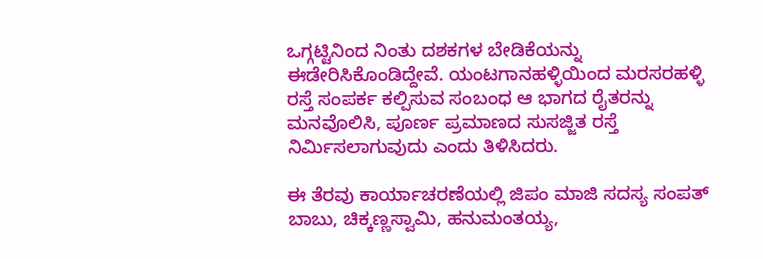ಒಗ್ಗಟ್ಟಿನಿಂದ ನಿಂತು ದಶಕಗಳ ಬೇಡಿಕೆಯನ್ನು ಈಡೇರಿಸಿಕೊಂಡಿದ್ದೇವೆ. ಯಂಟಗಾನಹಳ್ಳಿಯಿಂದ ಮರಸರಹಳ್ಳಿ ರಸ್ತೆ ಸಂಪರ್ಕ ಕಲ್ಪಿಸುವ ಸಂಬಂಧ ಆ ಭಾಗದ ರೈತರನ್ನು ಮನವೊಲಿಸಿ, ಪೂರ್ಣ ಪ್ರಮಾಣದ ಸುಸಜ್ಜಿತ ರಸ್ತೆ ನಿರ್ಮಿಸಲಾಗುವುದು ಎಂದು ತಿಳಿಸಿದರು.

ಈ ತೆರವು ಕಾರ್ಯಾಚರಣೆಯಲ್ಲಿ ಜಿಪಂ ಮಾಜಿ ಸದಸ್ಯ ಸಂಪತ್ ಬಾಬು, ಚಿಕ್ಕಣ್ಣಸ್ವಾಮಿ, ಹನುಮಂತಯ್ಯ,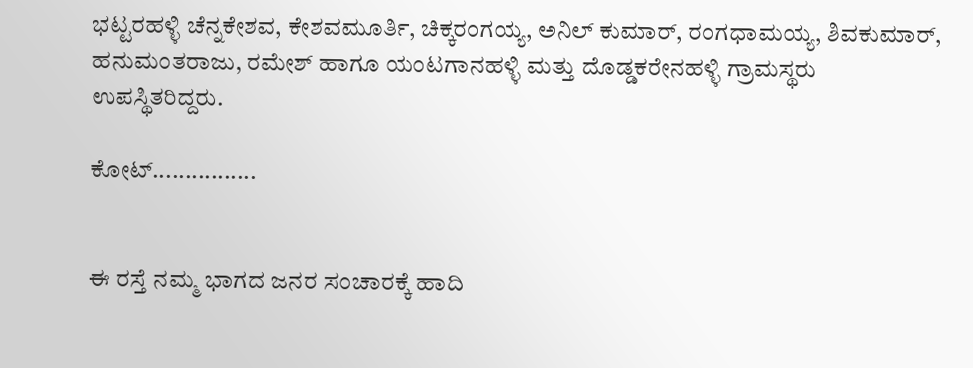ಭಟ್ಟರಹಳ್ಳಿ ಚೆನ್ನಕೇಶವ, ಕೇಶವಮೂರ್ತಿ, ಚಿಕ್ಕರಂಗಯ್ಯ, ಅನಿಲ್ ಕುಮಾರ್, ರಂಗಧಾಮಯ್ಯ, ಶಿವಕುಮಾರ್, ಹನುಮಂತರಾಜು, ರಮೇಶ್ ಹಾಗೂ ಯಂಟಗಾನಹಳ್ಳಿ ಮತ್ತು ದೊಡ್ಡಕರೇನಹಳ್ಳಿ ಗ್ರಾಮಸ್ಥರು ಉಪಸ್ಥಿತರಿದ್ದರು.

ಕೋಟ್................


ಈ ರಸ್ತೆ ನಮ್ಮ ಭಾಗದ ಜನರ ಸಂಚಾರಕ್ಕೆ ಹಾದಿ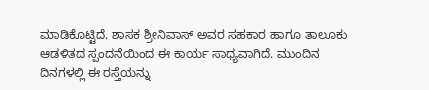ಮಾಡಿಕೊಟ್ಟಿದೆ. ಶಾಸಕ ಶ್ರೀನಿವಾಸ್ ಅವರ ಸಹಕಾರ ಹಾಗೂ ತಾಲೂಕು ಆಡಳಿತದ ಸ್ಪಂದನೆಯಿಂದ ಈ ಕಾರ್ಯ ಸಾಧ್ಯವಾಗಿದೆ. ಮುಂದಿನ ದಿನಗಳಲ್ಲಿ ಈ ರಸ್ತೆಯನ್ನು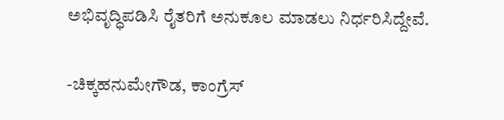ಅಭಿವೃದ್ಧಿಪಡಿಸಿ ರೈತರಿಗೆ ಅನುಕೂಲ ಮಾಡಲು ನಿರ್ಧರಿಸಿದ್ದೇವೆ.

-ಚಿಕ್ಕಹನುಮೇಗೌಡ, ಕಾಂಗ್ರೆಸ್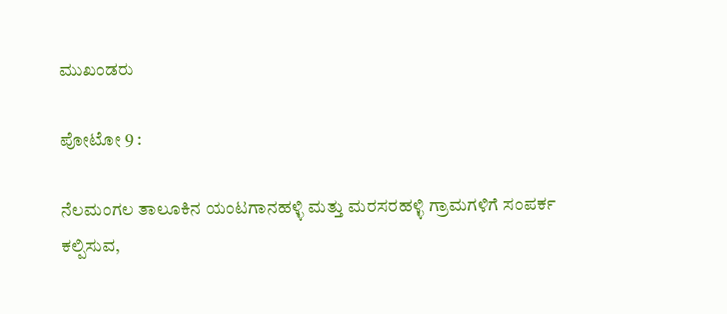ಮುಖಂಡರು

ಪೋಟೋ 9 :

ನೆಲಮಂಗಲ ತಾಲೂಕಿನ ಯಂಟಗಾನಹಳ್ಳಿ ಮತ್ತು ಮರಸರಹಳ್ಳಿ ಗ್ರಾಮಗಳಿಗೆ ಸಂಪರ್ಕ ಕಲ್ಪಿಸುವ,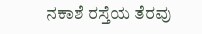ನಕಾಶೆ ರಸ್ತೆಯ ತೆರವು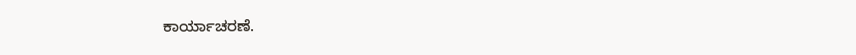ಕಾರ್ಯಾಚರಣೆ.